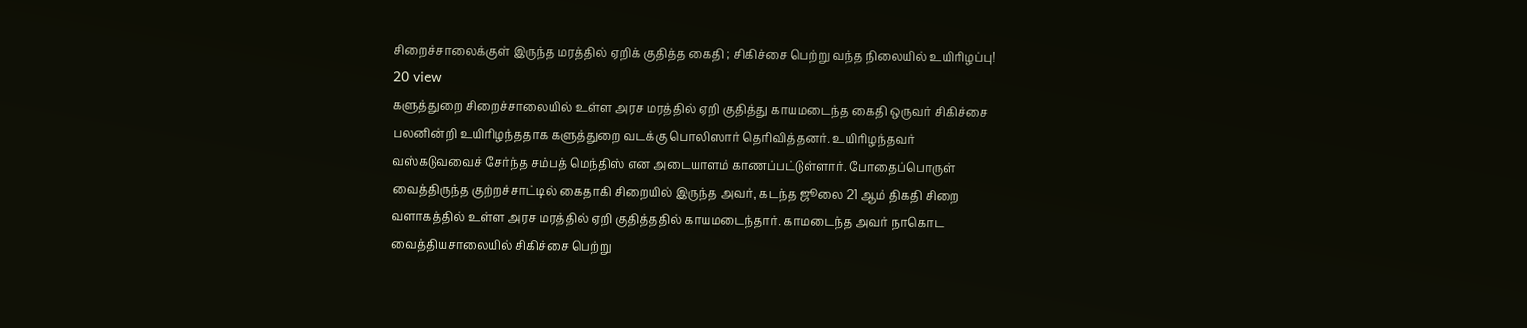சிறைச்சாலைக்குள் இருந்த மரத்தில் ஏறிக் குதித்த கைதி ; சிகிச்சை பெற்று வந்த நிலையில் உயிரிழப்பு!
20 view
களுத்துறை சிறைச்சாலையில் உள்ள அரச மரத்தில் ஏறி குதித்து காயமடைந்த கைதி ஒருவர் சிகிச்சை பலனின்றி உயிரிழந்ததாக களுத்துறை வடக்கு பொலிஸார் தெரிவித்தனர். உயிரிழந்தவர் வஸ்கடுவவைச் சேர்ந்த சம்பத் மெந்திஸ் என அடையாளம் காணப்பட்டுள்ளார். போதைப்பொருள் வைத்திருந்த குற்றச்சாட்டில் கைதாகி சிறையில் இருந்த அவர், கடந்த ஜூலை 21 ஆம் திகதி சிறை வளாகத்தில் உள்ள அரச மரத்தில் ஏறி குதித்ததில் காயமடைந்தார். காமடைந்த அவர் நாகொட வைத்தியசாலையில் சிகிச்சை பெற்று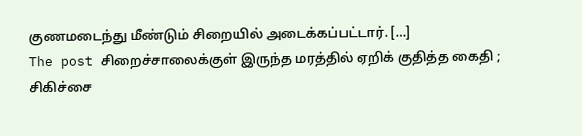குணமடைந்து மீண்டும் சிறையில் அடைக்கப்பட்டார். […]
The post சிறைச்சாலைக்குள் இருந்த மரத்தில் ஏறிக் குதித்த கைதி ; சிகிச்சை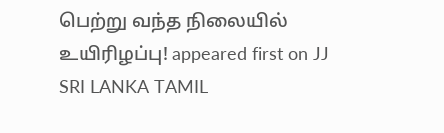பெற்று வந்த நிலையில் உயிரிழப்பு! appeared first on JJ SRI LANKA TAMIL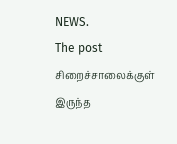NEWS.
The post சிறைச்சாலைக்குள் இருந்த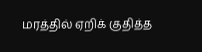மரத்தில் ஏறிக் குதித்த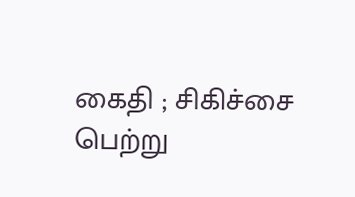கைதி ; சிகிச்சை பெற்று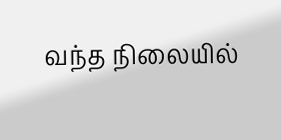வந்த நிலையில்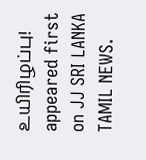உயிரிழப்பு! appeared first on JJ SRI LANKA TAMIL NEWS.